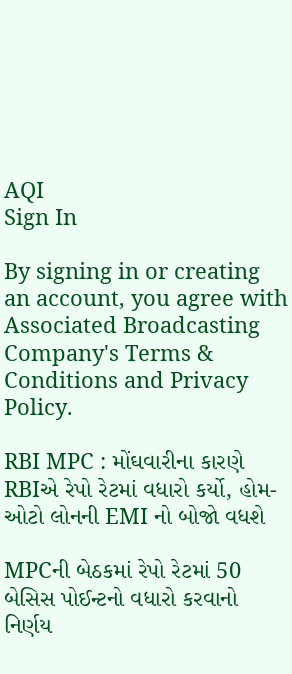AQI
Sign In

By signing in or creating an account, you agree with Associated Broadcasting Company's Terms & Conditions and Privacy Policy.

RBI MPC : મોંઘવારીના કારણે RBIએ રેપો રેટમાં વધારો કર્યો, હોમ-ઓટો લોનની EMI નો બોજો વધશે

MPCની બેઠકમાં રેપો રેટમાં 50 બેસિસ પોઈન્ટનો વધારો કરવાનો નિર્ણય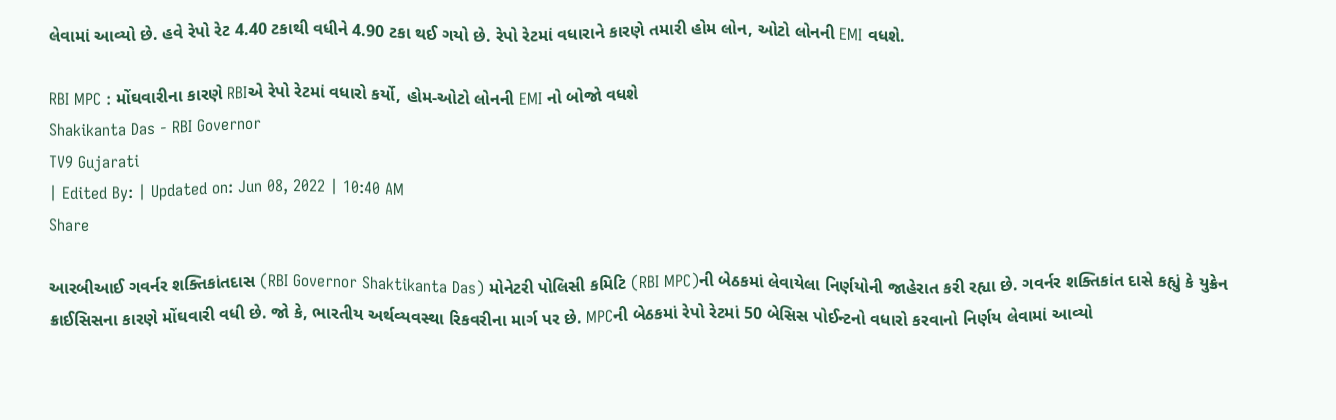લેવામાં આવ્યો છે. હવે રેપો રેટ 4.40 ટકાથી વધીને 4.90 ટકા થઈ ગયો છે. રેપો રેટમાં વધારાને કારણે તમારી હોમ લોન, ઓટો લોનની EMI વધશે.

RBI MPC : મોંઘવારીના કારણે RBIએ રેપો રેટમાં વધારો કર્યો, હોમ-ઓટો લોનની EMI નો બોજો વધશે
Shakikanta Das - RBI Governor
TV9 Gujarati
| Edited By: | Updated on: Jun 08, 2022 | 10:40 AM
Share

આરબીઆઈ ગવર્નર શક્તિકાંતદાસ (RBI Governor Shaktikanta Das) મોનેટરી પોલિસી કમિટિ (RBI MPC)ની બેઠકમાં લેવાયેલા નિર્ણયોની જાહેરાત કરી રહ્યા છે. ગવર્નર શક્તિકાંત દાસે કહ્યું કે યુક્રેન ક્રાઈસિસના કારણે મોંઘવારી વધી છે. જો કે, ભારતીય અર્થવ્યવસ્થા રિકવરીના માર્ગ પર છે. MPCની બેઠકમાં રેપો રેટમાં 50 બેસિસ પોઈન્ટનો વધારો કરવાનો નિર્ણય લેવામાં આવ્યો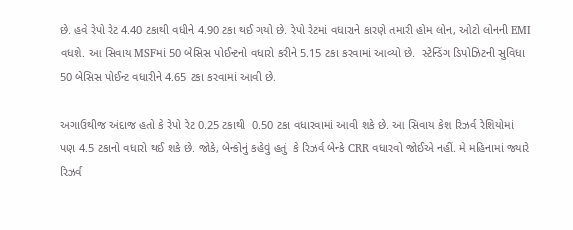છે. હવે રેપો રેટ 4.40 ટકાથી વધીને 4.90 ટકા થઈ ગયો છે. રેપો રેટમાં વધારાને કારણે તમારી હોમ લોન, ઓટો લોનની EMI વધશે. આ સિવાય MSFમાં 50 બેસિસ પોઈન્ટનો વધારો કરીને 5.15 ટકા કરવામાં આવ્યો છે.  સ્ટેન્ડિંગ ડિપોઝિટની સુવિધા 50 બેસિસ પોઈન્ટ વધારીને 4.65 ટકા કરવામાં આવી છે.

અગાઉથીજ અંદાજ હતો કે રેપો રેટ 0.25 ટકાથી  0.50 ટકા વધારવામાં આવી શકે છે. આ સિવાય કેશ રિઝર્વ રેશિયોમાં પણ 4.5 ટકાનો વધારો થઈ શકે છે. જોકે, બેન્કોનું કહેવું હતું  કે રિઝર્વ બેન્કે CRR વધારવો જોઈએ નહીં. મે મહિનામાં જ્યારે રિઝર્વ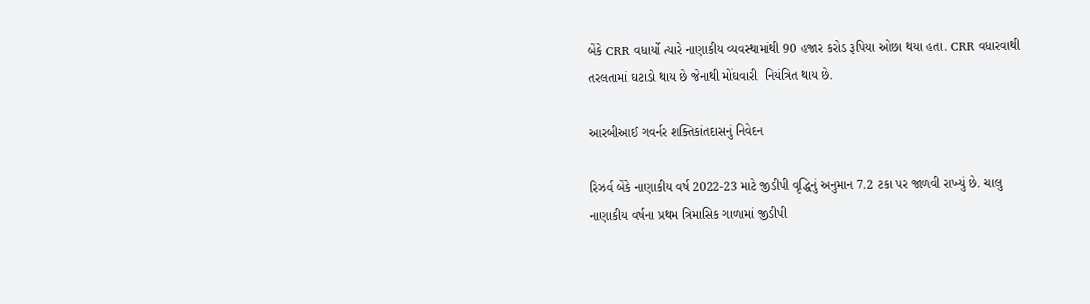બેંકે CRR વધાર્યો ત્યારે નાણાકીય વ્યવસ્થામાંથી 90 હજાર કરોડ રૂપિયા ઓછા થયા હતા. CRR વધારવાથી તરલતામાં ઘટાડો થાય છે જેનાથી મોંઘવારી  નિયંત્રિત થાય છે.

આરબીઆઈ ગવર્નર શક્તિકાંતદાસનું નિવેદન

રિઝર્વ બેંકે નાણાકીય વર્ષ 2022-23 માટે જીડીપી વૃદ્ધિનું અનુમાન 7.2 ટકા પર જાળવી રાખ્યું છે. ચાલુ નાણાકીય વર્ષના પ્રથમ ત્રિમાસિક ગાળામાં જીડીપી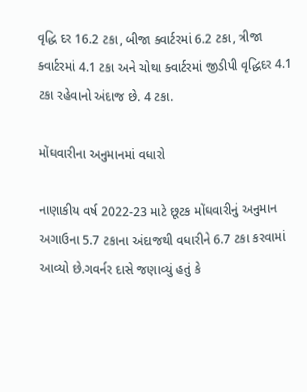વૃદ્ધિ દર 16.2 ટકા, બીજા ક્વાર્ટરમાં 6.2 ટકા, ત્રીજા ક્વાર્ટરમાં 4.1 ટકા અને ચોથા ક્વાર્ટરમાં જીડીપી વૃદ્ધિદર 4.1 ટકા રહેવાનો અંદાજ છે. 4 ટકા.

મોંઘવારીના અનુમાનમાં વધારો

નાણાકીય વર્ષ 2022-23 માટે છૂટક મોંઘવારીનું અનુમાન અગાઉના 5.7 ટકાના અંદાજથી વધારીને 6.7 ટકા કરવામાં આવ્યો છે.ગવર્નર દાસે જણાવ્યું હતું કે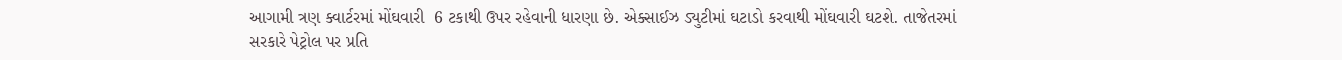આગામી ત્રણ ક્વાર્ટરમાં મોંઘવારી  6 ટકાથી ઉપર રહેવાની ધારણા છે. એક્સાઈઝ ડ્યુટીમાં ઘટાડો કરવાથી મોંઘવારી ઘટશે. તાજેતરમાં સરકારે પેટ્રોલ પર પ્રતિ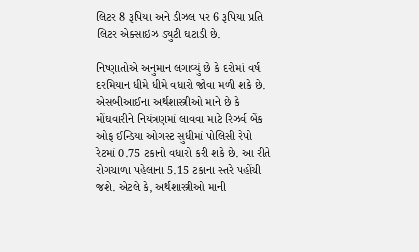લિટર 8 રૂપિયા અને ડીઝલ પર 6 રૂપિયા પ્રતિ લિટર એક્સાઇઝ ડ્યુટી ઘટાડી છે.

નિષ્ણાતોએ અનુમાન લગાવ્યું છે કે દરોમાં વર્ષ દરમિયાન ધીમે ધીમે વધારો જોવા મળી શકે છે. એસબીઆઈના અર્થશાસ્ત્રીઓ માને છે કે મોંઘવારીને નિયંત્રણમાં લાવવા માટે રિઝર્વ બેંક ઓફ ઈન્ડિયા ઓગસ્ટ સુધીમાં પોલિસી રેપો રેટમાં 0.75 ટકાનો વધારો કરી શકે છે. આ રીતે રોગચાળા પહેલાના 5.15 ટકાના સ્તરે પહોંચી જશે. એટલે કે, અર્થશાસ્ત્રીઓ માની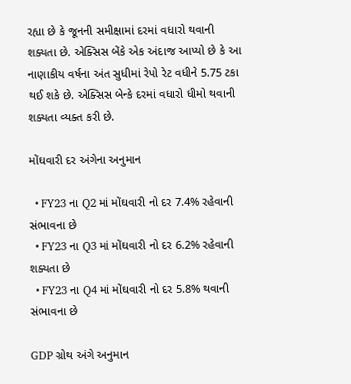રહ્યા છે કે જૂનની સમીક્ષામાં દરમાં વધારો થવાની શક્યતા છે. એક્સિસ બેંકે એક અંદાજ આપ્યો છે કે આ નાણાકીય વર્ષના અંત સુધીમાં રેપો રેટ વધીને 5.75 ટકા થઈ શકે છે. એક્સિસ બેન્કે દરમાં વધારો ધીમો થવાની શક્યતા વ્યક્ત કરી છે.

મોંઘવારી દર અંગેના અનુમાન

  • FY23 ના Q2 માં મોંઘવારી નો દર 7.4% રહેવાની સંભાવના છે
  • FY23 ના Q3 માં મોંઘવારી નો દર 6.2% રહેવાની શક્યતા છે
  • FY23 ના Q4 માં મોંઘવારી નો દર 5.8% થવાની સંભાવના છે

GDP ગ્રોથ અંગે અનુમાન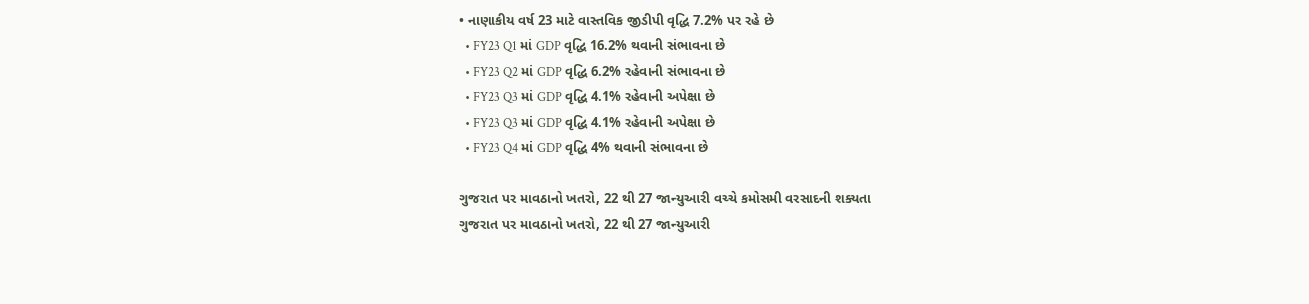• નાણાકીય વર્ષ 23 માટે વાસ્તવિક જીડીપી વૃદ્ધિ 7.2% પર રહે છે
  • FY23 Q1 માં GDP વૃદ્ધિ 16.2% થવાની સંભાવના છે
  • FY23 Q2 માં GDP વૃદ્ધિ 6.2% રહેવાની સંભાવના છે
  • FY23 Q3 માં GDP વૃદ્ધિ 4.1% રહેવાની અપેક્ષા છે
  • FY23 Q3 માં GDP વૃદ્ધિ 4.1% રહેવાની અપેક્ષા છે
  • FY23 Q4 માં GDP વૃદ્ધિ 4% થવાની સંભાવના છે

ગુજરાત પર માવઠાનો ખતરો, 22 થી 27 જાન્યુઆરી વચ્ચે કમોસમી વરસાદની શક્યતા
ગુજરાત પર માવઠાનો ખતરો, 22 થી 27 જાન્યુઆરી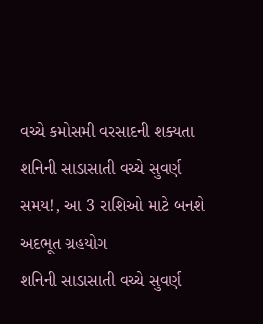વચ્ચે કમોસમી વરસાદની શક્યતા
શનિની સાડાસાતી વચ્ચે સુવર્ણ સમય!, આ 3 રાશિઓ માટે બનશે અદભૂત ગ્રહયોગ
શનિની સાડાસાતી વચ્ચે સુવર્ણ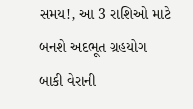સમય!, આ 3 રાશિઓ માટે બનશે અદભૂત ગ્રહયોગ
બાકી વેરાની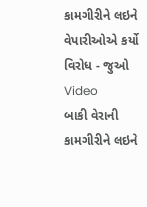કામગીરીને લઇને વેપારીઓએ કર્યો વિરોધ - જુઓ Video
બાકી વેરાની કામગીરીને લઇને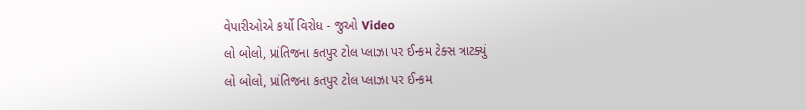વેપારીઓએ કર્યો વિરોધ - જુઓ Video
લો બોલો, પ્રાંતિજના કતપુર ટોલ પ્લાઝા પર ઈન્કમ ટેક્સ ત્રાટક્યું
લો બોલો, પ્રાંતિજના કતપુર ટોલ પ્લાઝા પર ઈન્કમ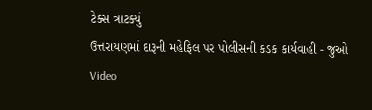ટેક્સ ત્રાટક્યું
ઉત્તરાયણમાં દારૂની મહેફિલ પર પોલીસની કડક કાર્યવાહી - જુઓ Video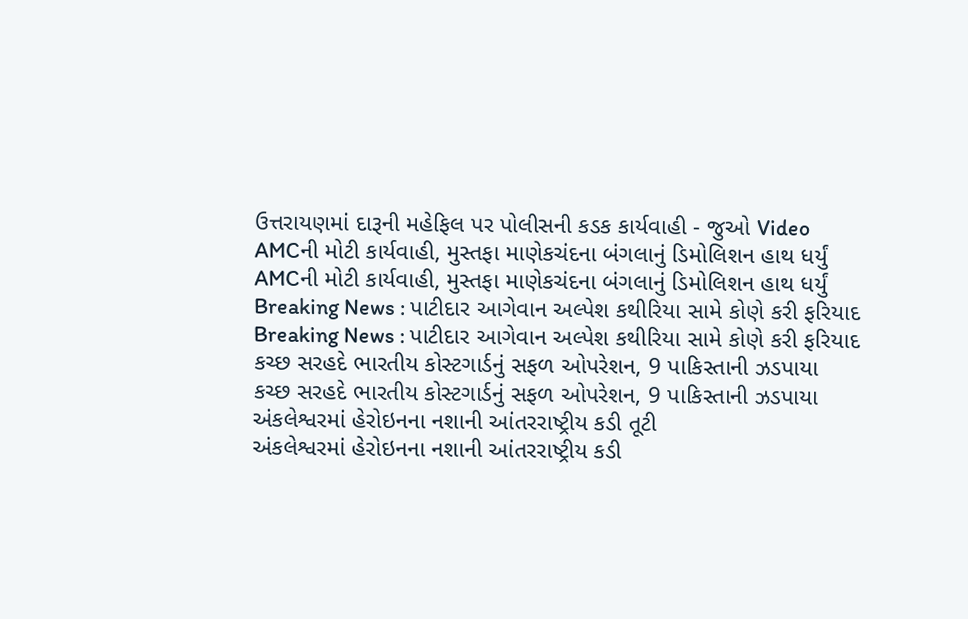ઉત્તરાયણમાં દારૂની મહેફિલ પર પોલીસની કડક કાર્યવાહી - જુઓ Video
AMCની મોટી કાર્યવાહી, મુસ્તફા માણેકચંદના બંગલાનું ડિમોલિશન હાથ ધર્યું
AMCની મોટી કાર્યવાહી, મુસ્તફા માણેકચંદના બંગલાનું ડિમોલિશન હાથ ધર્યું
Breaking News : પાટીદાર આગેવાન અલ્પેશ કથીરિયા સામે કોણે કરી ફરિયાદ
Breaking News : પાટીદાર આગેવાન અલ્પેશ કથીરિયા સામે કોણે કરી ફરિયાદ
કચ્છ સરહદે ભારતીય કોસ્ટગાર્ડનું સફળ ઓપરેશન, 9 પાકિસ્તાની ઝડપાયા
કચ્છ સરહદે ભારતીય કોસ્ટગાર્ડનું સફળ ઓપરેશન, 9 પાકિસ્તાની ઝડપાયા
અંકલેશ્વરમાં હેરોઇનના નશાની આંતરરાષ્ટ્રીય કડી તૂટી
અંકલેશ્વરમાં હેરોઇનના નશાની આંતરરાષ્ટ્રીય કડી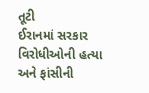તૂટી
ઈરાનમાં સરકાર વિરોધીઓની હત્યા અને ફાંસીની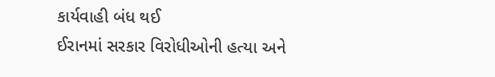કાર્યવાહી બંધ થઈ
ઈરાનમાં સરકાર વિરોધીઓની હત્યા અને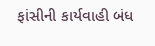ફાંસીની કાર્યવાહી બંધ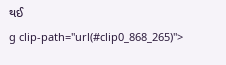થઈ
g clip-path="url(#clip0_868_265)">